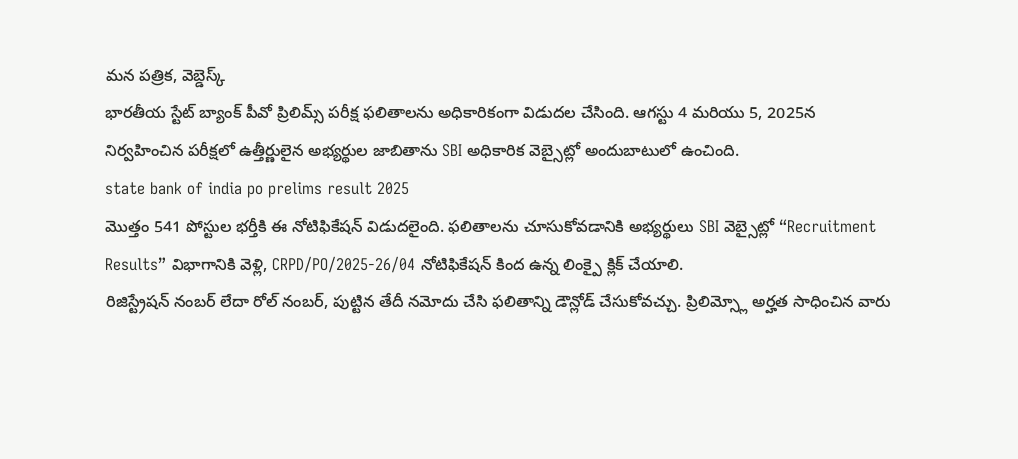మన పత్రిక, వెబ్డెస్క్
భారతీయ స్టేట్ బ్యాంక్ పీవో ప్రిలిమ్స్ పరీక్ష ఫలితాలను అధికారికంగా విడుదల చేసింది. ఆగస్టు 4 మరియు 5, 2025న నిర్వహించిన పరీక్షలో ఉత్తీర్ణులైన అభ్యర్థుల జాబితాను SBI అధికారిక వెబ్సైట్లో అందుబాటులో ఉంచింది.
state bank of india po prelims result 2025
మొత్తం 541 పోస్టుల భర్తీకి ఈ నోటిఫికేషన్ విడుదలైంది. ఫలితాలను చూసుకోవడానికి అభ్యర్థులు SBI వెబ్సైట్లో “Recruitment Results” విభాగానికి వెళ్లి, CRPD/PO/2025-26/04 నోటిఫికేషన్ కింద ఉన్న లింక్పై క్లిక్ చేయాలి.
రిజిస్ట్రేషన్ నంబర్ లేదా రోల్ నంబర్, పుట్టిన తేదీ నమోదు చేసి ఫలితాన్ని డౌన్లోడ్ చేసుకోవచ్చు. ప్రిలిమ్స్లో అర్హత సాధించిన వారు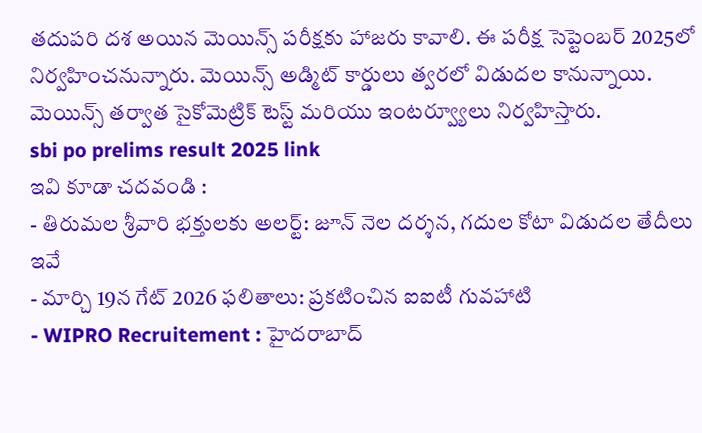తదుపరి దశ అయిన మెయిన్స్ పరీక్షకు హాజరు కావాలి. ఈ పరీక్ష సెప్టెంబర్ 2025లో నిర్వహించనున్నారు. మెయిన్స్ అడ్మిట్ కార్డులు త్వరలో విడుదల కానున్నాయి. మెయిన్స్ తర్వాత సైకోమెట్రిక్ టెస్ట్ మరియు ఇంటర్వ్యూలు నిర్వహిస్తారు.
sbi po prelims result 2025 link
ఇవి కూడా చదవండి :
- తిరుమల శ్రీవారి భక్తులకు అలర్ట్: జూన్ నెల దర్శన, గదుల కోటా విడుదల తేదీలు ఇవే
- మార్చి 19న గేట్ 2026 ఫలితాలు: ప్రకటించిన ఐఐటీ గువహాటి
- WIPRO Recruitement : హైదరాబాద్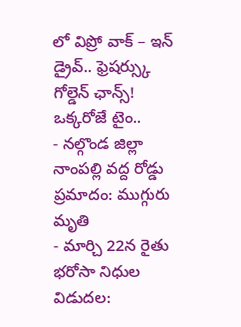లో విప్రో వాక్ – ఇన్ డ్రైవ్.. ఫ్రెషర్స్కు గోల్డెన్ ఛాన్స్! ఒక్కరోజే టైం..
- నల్గొండ జిల్లా నాంపల్లి వద్ద రోడ్డు ప్రమాదం: ముగ్గురు మృతి
- మార్చి 22న రైతు భరోసా నిధుల విడుదల: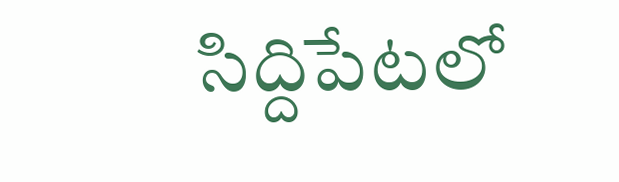సిద్దిపేటలో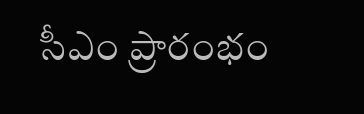సీఎం ప్రారంభం